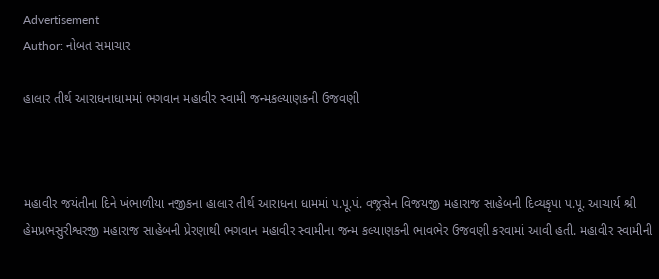Advertisement
Author: નોબત સમાચાર

હાલાર તીર્થ આરાધનાધામમાં ભગવાન મહાવીર સ્વામી જન્મકલ્યાણકની ઉજવણી



મહાવીર જયંતીના દિને ખંભાળીયા નજીકના હાલાર તીર્થ આરાધના ધામમાં ૫.પૂ.પં. વજ્રસેન વિજયજી મહારાજ સાહેબની દિવ્યકૃપા પ.પૂ. આચાર્ય શ્રી હેમપ્રભસુરીશ્વરજી મહારાજ સાહેબની પ્રેરણાથી ભગવાન મહાવીર સ્વામીના જન્મ કલ્યાણકની ભાવભેર ઉજવણી કરવામાં આવી હતી. મહાવીર સ્વામીની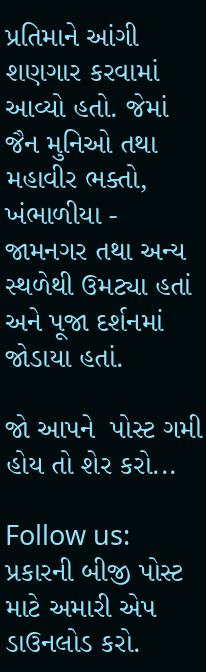પ્રતિમાને આંગી શણગાર કરવામાં આવ્યો હતો. જેમાં જૈન મુનિઓ તથા મહાવીર ભક્તો, ખંભાળીયા - જામનગર તથા અન્ય સ્થળેથી ઉમટ્યા હતાં અને પૂજા દર્શનમાં જોડાયા હતાં.

જો આપને  પોસ્ટ ગમી હોય તો શેર કરો...

Follow us:   પ્રકારની બીજી પોસ્ટ માટે અમારી એપ ડાઉનલોડ કરો.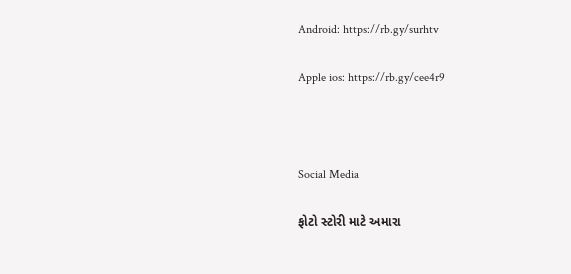Android: https://rb.gy/surhtv

Apple ios: https://rb.gy/cee4r9



Social Media

ફોટો સ્ટોરી માટે અમારા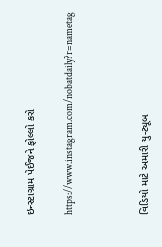ઇન્સ્ટાગ્રામ પેઈજને ફોલ્લો કરો

https://www.instagram.com/nobatdaily?r=nametag



વિડિયો માટે અમારી યુ-ટ્યૂબ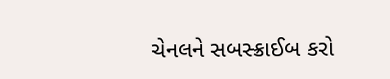ચેનલને સબસ્ક્રાઈબ કરો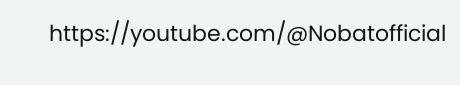https://youtube.com/@Nobatofficial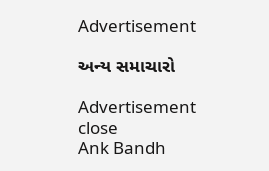Advertisement

અન્ય સમાચારો

Advertisement
close
Ank Bandh